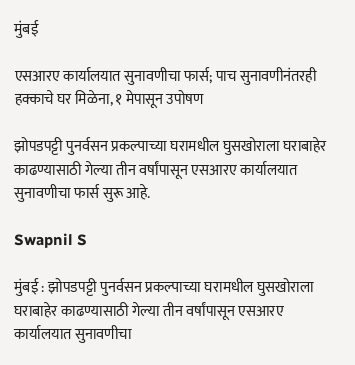मुंबई

एसआरए कार्यालयात सुनावणीचा फार्स; पाच सुनावणीनंतरही हक्काचे घर मिळेना, १ मेपासून उपोषण

झोपडपट्टी पुनर्वसन प्रकल्पाच्या घरामधील घुसखोराला घराबाहेर काढण्यासाठी गेल्या तीन वर्षांपासून एसआरए कार्यालयात सुनावणीचा फार्स सुरू आहे.

Swapnil S

मुंबई : झोपडपट्टी पुनर्वसन प्रकल्पाच्या घरामधील घुसखोराला घराबाहेर काढण्यासाठी गेल्या तीन वर्षांपासून एसआरए कार्यालयात सुनावणीचा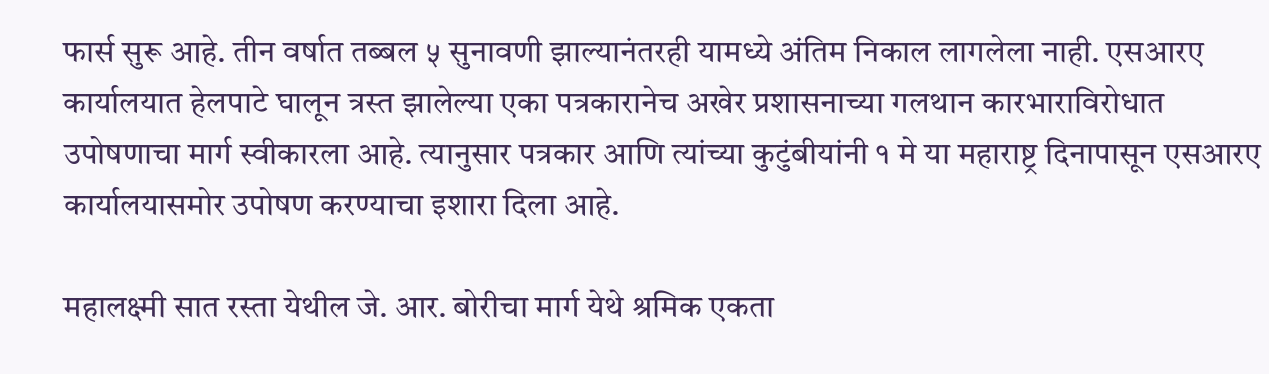फार्स सुरू आहे. तीन वर्षात तब्बल ५ सुनावणी झाल्यानंतरही यामध्ये अंतिम निकाल लागलेला नाही. एसआरए कार्यालयात हेलपाटे घालून त्रस्त झालेल्या एका पत्रकारानेच अखेर प्रशासनाच्या गलथान कारभाराविरोधात उपोषणाचा मार्ग स्वीकारला आहे. त्यानुसार पत्रकार आणि त्यांच्या कुटुंबीयांनी १ मे या महाराष्ट्र दिनापासून एसआरए कार्यालयासमोर उपोषण करण्याचा इशारा दिला आहे.

महालक्ष्मी सात रस्ता येथील जे. आर. बोरीचा मार्ग येथे श्रमिक एकता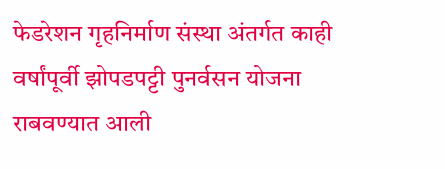फेडरेशन गृहनिर्माण संस्था अंतर्गत काही वर्षांपूर्वी झोपडपट्टी पुनर्वसन योजना राबवण्यात आली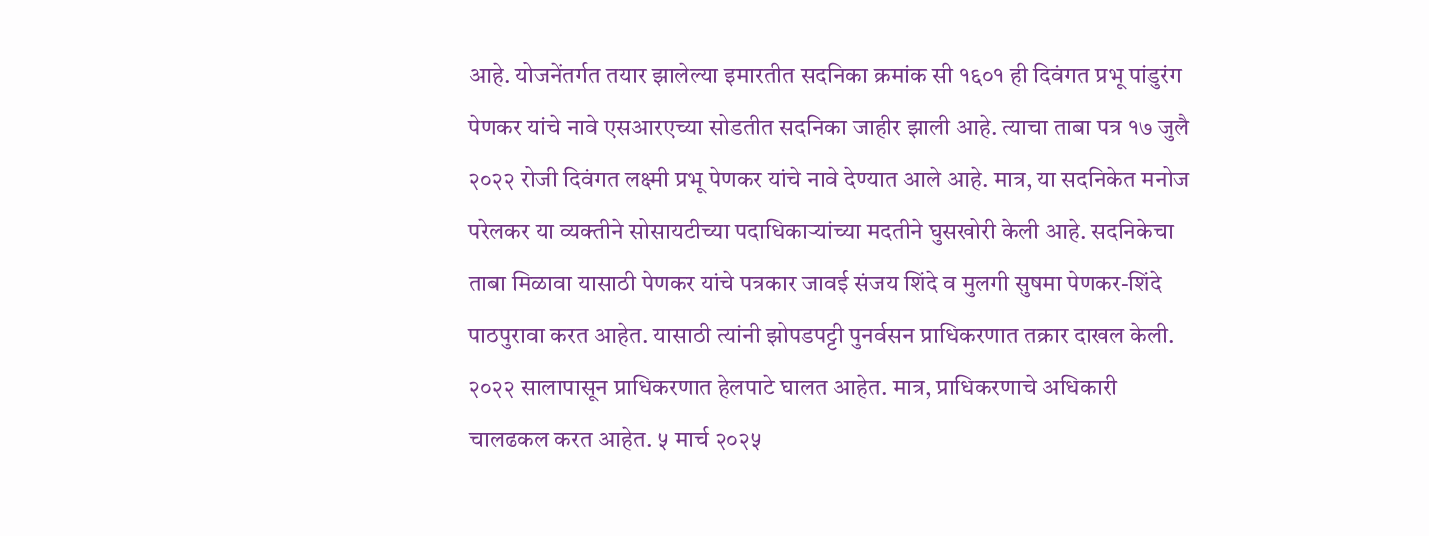आहे. योजनेंतर्गत तयार झालेल्या इमारतीत सदनिका क्रमांक सी १६०१ ही दिवंगत प्रभू पांडुरंग पेणकर यांचे नावे एसआरएच्या सोडतीत सदनिका जाहीर झाली आहे. त्याचा ताबा पत्र १७ जुलै २०२२ रोजी दिवंगत लक्ष्मी प्रभू पेणकर यांचे नावे देण्यात आले आहे. मात्र, या सदनिकेत मनोज परेलकर या व्यक्तीने सोसायटीच्या पदाधिकाऱ्यांच्या मदतीने घुसखोरी केली आहे. सदनिकेचा ताबा मिळावा यासाठी पेणकर यांचे पत्रकार जावई संजय शिंदे व मुलगी सुषमा पेणकर-शिंदे पाठपुरावा करत आहेत. यासाठी त्यांनी झोपडपट्टी पुनर्वसन प्राधिकरणात तक्रार दाखल केली. २०२२ सालापासून प्राधिकरणात हेलपाटे घालत आहेत. मात्र, प्राधिकरणाचे अधिकारी चालढकल करत आहेत. ५ मार्च २०२५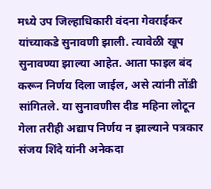मध्ये उप जिल्हाधिकारी वंदना गेवराईकर यांच्याकडे सुनावणी झाली. त्यावेळी खूप सुनावण्या झाल्या आहेत. आता फाइल बंद करून निर्णय दिला जाईल, असे त्यांनी तोंडी सांगितले. या सुनावणीस दीड महिना लोटून गेला तरीही अद्याप निर्णय न झाल्याने पत्रकार संजय शिंदे यांनी अनेकदा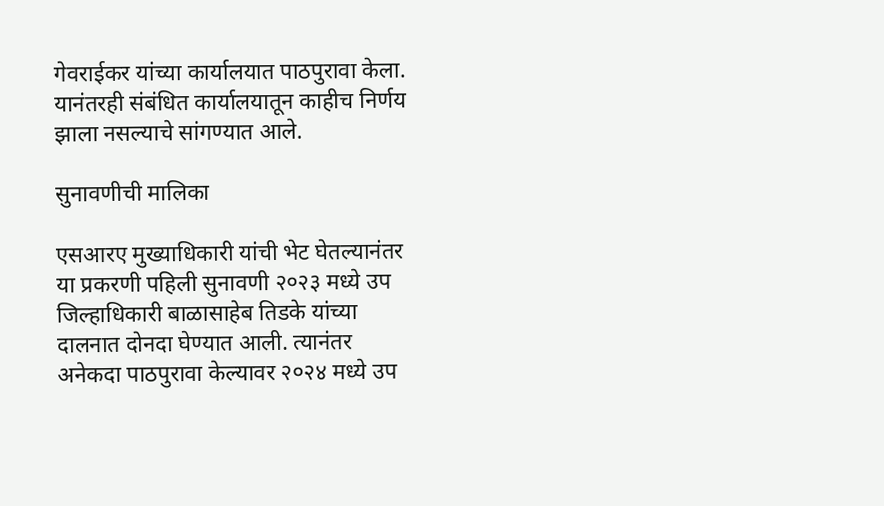गेवराईकर यांच्या कार्यालयात पाठपुरावा केला. यानंतरही संबंधित कार्यालयातून काहीच निर्णय झाला नसल्याचे सांगण्यात आले.

सुनावणीची मालिका

एसआरए मुख्याधिकारी यांची भेट घेतल्यानंतर या प्रकरणी पहिली सुनावणी २०२३ मध्ये उप जिल्हाधिकारी बाळासाहेब तिडके यांच्या दालनात दोनदा घेण्यात आली. त्यानंतर अनेकदा पाठपुरावा केल्यावर २०२४ मध्ये उप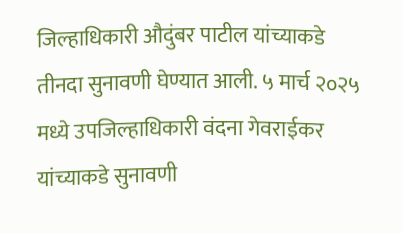जिल्हाधिकारी औदुंबर पाटील यांच्याकडे तीनदा सुनावणी घेण्यात आली. ५ मार्च २०२५ मध्ये उपजिल्हाधिकारी वंदना गेवराईकर यांच्याकडे सुनावणी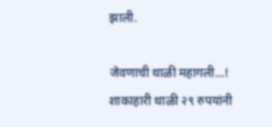झाली.

जेवणाची थाळी महागली...! शाकाहारी थाळी २९ रुपयांनी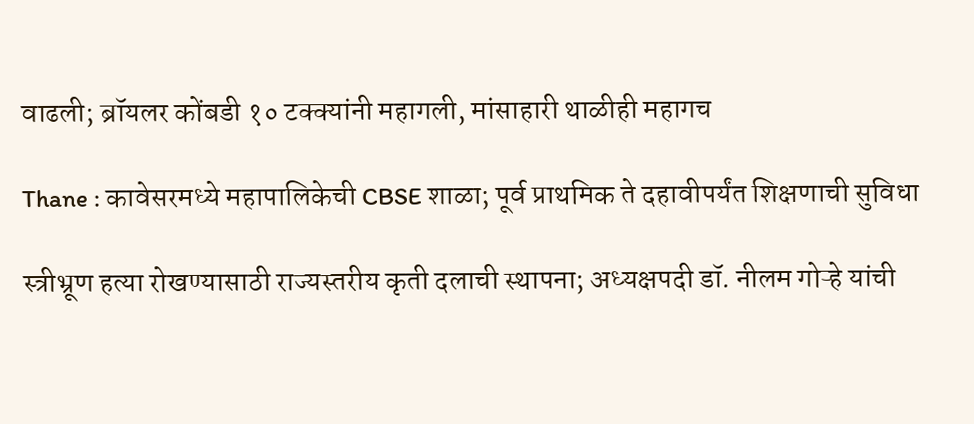वाढली; ब्रॉयलर कोंबडी १० टक्क्यांनी महागली, मांसाहारी थाळीही महागच

Thane : कावेसरमध्ये महापालिकेची CBSE शाळा; पूर्व प्राथमिक ते दहावीपर्यंत शिक्षणाची सुविधा

स्त्रीभ्रूण हत्या रोखण्यासाठी राज्यस्तरीय कृती दलाची स्थापना; अध्यक्षपदी डॉ. नीलम गोऱ्हे यांची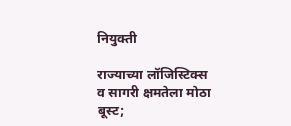नियुक्ती

राज्याच्या लॉजिस्टिक्स व सागरी क्षमतेला मोठा बूस्ट;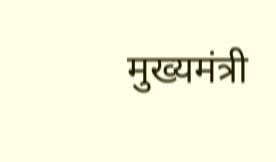मुख्यमंत्री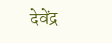देवेंद्र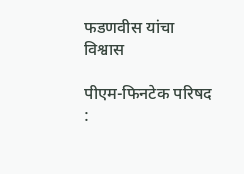फडणवीस यांचा विश्वास

पीएम-फिनटेक परिषद :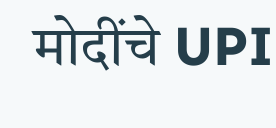मोदींचे UPI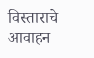विस्ताराचे आवाहन